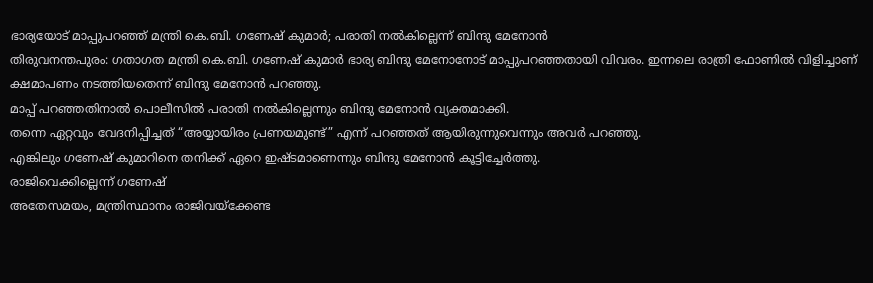ഭാര്യയോട് മാപ്പുപറഞ്ഞ് മന്ത്രി കെ.ബി. ഗണേഷ് കുമാർ; പരാതി നൽകില്ലെന്ന് ബിന്ദു മേനോൻ
തിരുവനന്തപുരം: ഗതാഗത മന്ത്രി കെ.ബി. ഗണേഷ് കുമാർ ഭാര്യ ബിന്ദു മേനോനോട് മാപ്പുപറഞ്ഞതായി വിവരം. ഇന്നലെ രാത്രി ഫോണിൽ വിളിച്ചാണ് ക്ഷമാപണം നടത്തിയതെന്ന് ബിന്ദു മേനോൻ പറഞ്ഞു.
മാപ്പ് പറഞ്ഞതിനാൽ പൊലീസിൽ പരാതി നൽകില്ലെന്നും ബിന്ദു മേനോൻ വ്യക്തമാക്കി.
തന്നെ ഏറ്റവും വേദനിപ്പിച്ചത് “അയ്യായിരം പ്രണയമുണ്ട്” എന്ന് പറഞ്ഞത് ആയിരുന്നുവെന്നും അവർ പറഞ്ഞു.
എങ്കിലും ഗണേഷ് കുമാറിനെ തനിക്ക് ഏറെ ഇഷ്ടമാണെന്നും ബിന്ദു മേനോൻ കൂട്ടിച്ചേർത്തു.
രാജിവെക്കില്ലെന്ന് ഗണേഷ്
അതേസമയം, മന്ത്രിസ്ഥാനം രാജിവയ്ക്കേണ്ട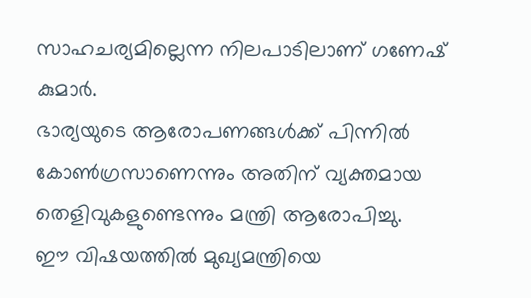സാഹചര്യമില്ലെന്ന നിലപാടിലാണ് ഗണേഷ് കുമാർ.
ഭാര്യയുടെ ആരോപണങ്ങൾക്ക് പിന്നിൽ കോൺഗ്രസാണെന്നും അതിന് വ്യക്തമായ തെളിവുകളുണ്ടെന്നും മന്ത്രി ആരോപിച്ചു.
ഈ വിഷയത്തിൽ മുഖ്യമന്ത്രിയെ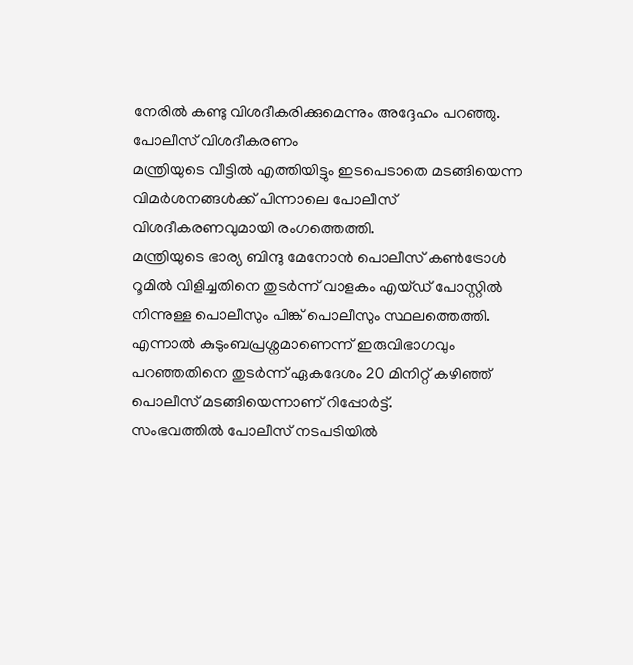നേരിൽ കണ്ടു വിശദീകരിക്കുമെന്നും അദ്ദേഹം പറഞ്ഞു.
പോലീസ് വിശദീകരണം
മന്ത്രിയുടെ വീട്ടിൽ എത്തിയിട്ടും ഇടപെടാതെ മടങ്ങിയെന്ന വിമർശനങ്ങൾക്ക് പിന്നാലെ പോലീസ് വിശദീകരണവുമായി രംഗത്തെത്തി.
മന്ത്രിയുടെ ഭാര്യ ബിന്ദു മേനോൻ പൊലീസ് കൺട്രോൾ റൂമിൽ വിളിച്ചതിനെ തുടർന്ന് വാളകം എയ്ഡ് പോസ്റ്റിൽ നിന്നുള്ള പൊലീസും പിങ്ക് പൊലീസും സ്ഥലത്തെത്തി.
എന്നാൽ കുടുംബപ്രശ്നമാണെന്ന് ഇരുവിഭാഗവും പറഞ്ഞതിനെ തുടർന്ന് ഏകദേശം 20 മിനിറ്റ് കഴിഞ്ഞ് പൊലീസ് മടങ്ങിയെന്നാണ് റിപ്പോർട്ട്.
സംഭവത്തിൽ പോലീസ് നടപടിയിൽ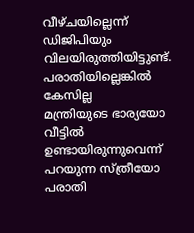വീഴ്ചയില്ലെന്ന് ഡിജിപിയും വിലയിരുത്തിയിട്ടുണ്ട്.
പരാതിയില്ലെങ്കിൽ കേസില്ല
മന്ത്രിയുടെ ഭാര്യയോ വീട്ടിൽ ഉണ്ടായിരുന്നുവെന്ന് പറയുന്ന സ്ത്രീയോ പരാതി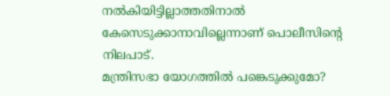നൽകിയിട്ടില്ലാത്തതിനാൽ കേസെടുക്കാനാവില്ലെന്നാണ് പൊലീസിന്റെ നിലപാട്.
മന്ത്രിസഭാ യോഗത്തിൽ പങ്കെടുക്കുമോ?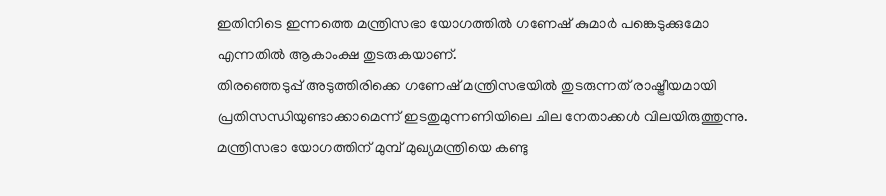ഇതിനിടെ ഇന്നത്തെ മന്ത്രിസഭാ യോഗത്തിൽ ഗണേഷ് കുമാർ പങ്കെടുക്കുമോ എന്നതിൽ ആകാംക്ഷ തുടരുകയാണ്.
തിരഞ്ഞെടുപ്പ് അടുത്തിരിക്കെ ഗണേഷ് മന്ത്രിസഭയിൽ തുടരുന്നത് രാഷ്ട്രീയമായി പ്രതിസന്ധിയുണ്ടാക്കാമെന്ന് ഇടതുമുന്നണിയിലെ ചില നേതാക്കൾ വിലയിരുത്തുന്നു.
മന്ത്രിസഭാ യോഗത്തിന് മുമ്പ് മുഖ്യമന്ത്രിയെ കണ്ടു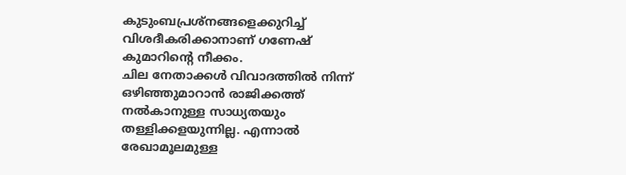കുടുംബപ്രശ്നങ്ങളെക്കുറിച്ച് വിശദീകരിക്കാനാണ് ഗണേഷ് കുമാറിന്റെ നീക്കം.
ചില നേതാക്കൾ വിവാദത്തിൽ നിന്ന് ഒഴിഞ്ഞുമാറാൻ രാജിക്കത്ത് നൽകാനുള്ള സാധ്യതയും തള്ളിക്കളയുന്നില്ല. എന്നാൽ രേഖാമൂലമുള്ള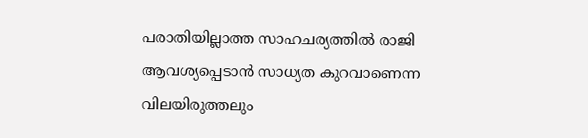പരാതിയില്ലാത്ത സാഹചര്യത്തിൽ രാജി ആവശ്യപ്പെടാൻ സാധ്യത കുറവാണെന്ന വിലയിരുത്തലും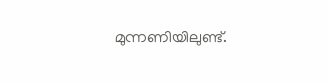മുന്നണിയിലുണ്ട്.